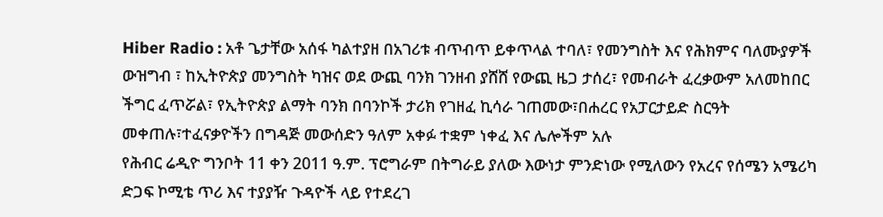Hiber Radio : አቶ ጌታቸው አሰፋ ካልተያዘ በአገሪቱ ብጥብጥ ይቀጥላል ተባለ፣ የመንግስት እና የሕክምና ባለሙያዎች ውዝግብ ፣ ከኢትዮጵያ መንግስት ካዝና ወደ ውጪ ባንክ ገንዘብ ያሸሸ የውጪ ዜጋ ታሰረ፣ የመብራት ፈረቃውም አለመከበር ችግር ፈጥሯል፣ የኢትዮጵያ ልማት ባንክ በባንኮች ታሪክ የገዘፈ ኪሳራ ገጠመው፣በሐረር የአፓርታይድ ስርዓት መቀጠሉ፣ተፈናቃዮችን በግዳጅ መውሰድን ዓለም አቀፉ ተቋም ነቀፈ እና ሌሎችም አሉ
የሕብር ሬዲዮ ግንቦት 11 ቀን 2011 ዓ.ም. ፕሮግራም በትግራይ ያለው እውነታ ምንድነው የሚለውን የአረና የሰሜን አሜሪካ ድጋፍ ኮሚቴ ጥሪ እና ተያያዥ ጉዳዮች ላይ የተደረገ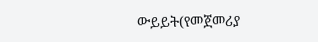ውይይት(የመጀመሪያ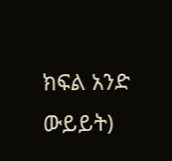ክፍል አንድ ውይይት)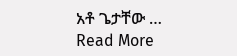አቶ ጌታቸው …
Read More